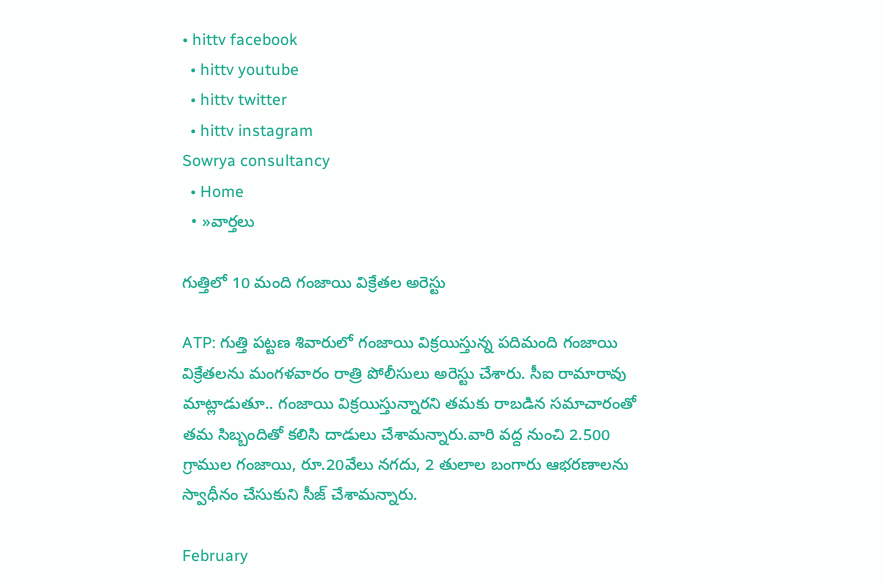• hittv facebook
  • hittv youtube
  • hittv twitter
  • hittv instagram
Sowrya consultancy
  • Home
  • »వార్తలు

గుత్తిలో 10 మంది గంజాయి విక్రేతల అరెస్టు

ATP: గుత్తి పట్టణ శివారులో గంజాయి విక్రయిస్తున్న పదిమంది గంజాయి విక్రేతలను మంగళవారం రాత్రి పోలీసులు అరెస్టు చేశారు. సీఐ రామారావు మాట్లాడుతూ.. గంజాయి విక్రయిస్తున్నారని తమకు రాబడిన సమాచారంతో తమ సిబ్బందితో కలిసి దాడులు చేశామన్నారు.వారి వద్ద నుంచి 2.500 గ్రాముల గంజాయి, రూ.20వేలు నగదు, 2 తులాల బంగారు ఆభరణాలను స్వాధీనం చేసుకుని సీజ్ చేశామన్నారు.

February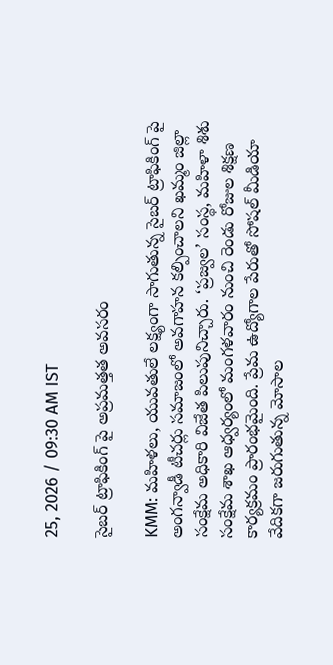25, 2026 / 09:30 AM IST

సైబర్ ట్రాఫికింగ్ పై అప్రమత్తత అవసరం

KMM: మహిళలు, యువతులే లక్ష్యంగా సాగుతున్న సైబర్ ట్రాఫికింగ్ పై అంగన్వాడీ టీచర్లు సమాజంలో అవగాహన కల్పించాలని ఖమ్మం జిల్లా సంక్షేమ అధికారి విజేత పిలుపునిచ్చారు. ‘ప్రజ్వల’ సంస్థ, మహిళా శిశు సంక్షేమ శాఖ ఆధ్వర్యంలో మంగళవారం నుంచి రెండు రోజుల శిక్షణ కార్యక్రమం ప్రారంభమైంది. ప్రేమ ఉద్యోగాల పేరుతో సోషల్ మీడియా వేదికగా జరుగుతున్న మోసాల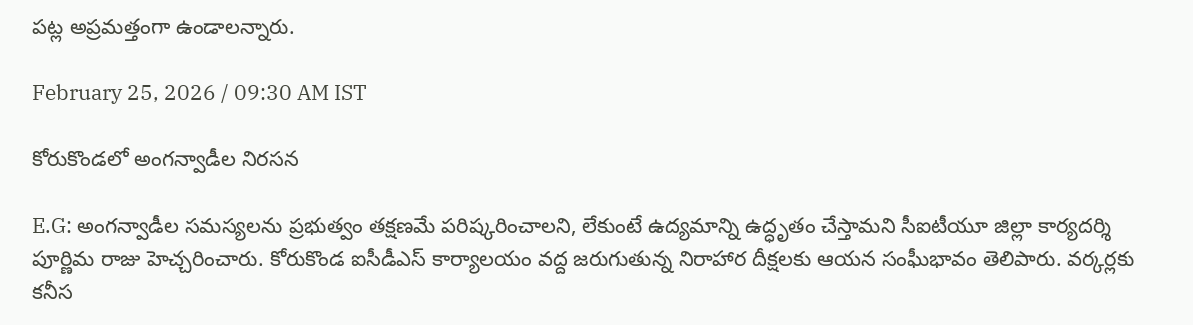పట్ల అప్రమత్తంగా ఉండాలన్నారు.

February 25, 2026 / 09:30 AM IST

కోరుకొండలో అంగన్వాడీల నిరసన

E.G: అంగన్వాడీల సమస్యలను ప్రభుత్వం తక్షణమే పరిష్కరించాలని, లేకుంటే ఉద్యమాన్ని ఉద్ధృతం చేస్తామని సీఐటీయూ జిల్లా కార్యదర్శి పూర్ణిమ రాజు హెచ్చరించారు. కోరుకొండ ఐసీడీఎస్ కార్యాలయం వద్ద జరుగుతున్న నిరాహార దీక్షలకు ఆయన సంఘీభావం తెలిపారు. వర్కర్లకు కనీస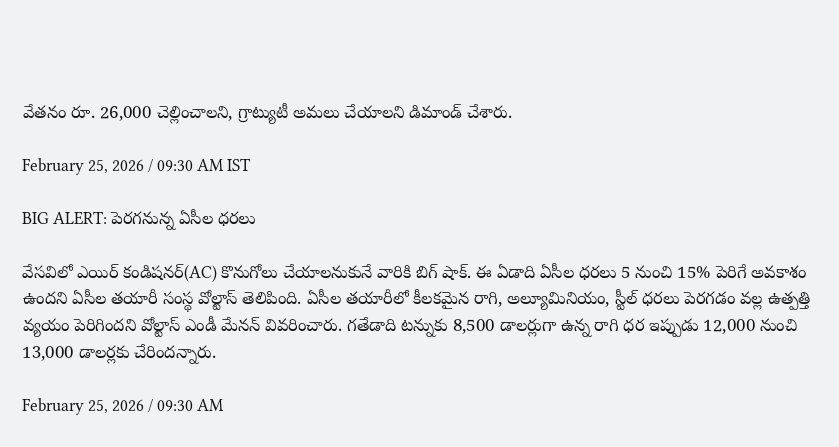వేతనం రూ. 26,000 చెల్లించాలని, గ్రాట్యుటీ అమలు చేయాలని డిమాండ్ చేశారు.

February 25, 2026 / 09:30 AM IST

BIG ALERT: పెరగనున్న ఏసీల ధరలు

వేసవిలో ఎయిర్ కండిషనర్(AC) కొనుగోలు చేయాలనుకునే వారికి బిగ్ షాక్. ఈ ఏడాది ఏసీల ధరలు 5 నుంచి 15% పెరిగే అవకాశం ఉందని ఏసీల తయారీ సంస్థ వోల్టాస్ తెలిపింది. ఏసీల తయారీలో కీలకమైన రాగి, అల్యూమినియం, స్టీల్ ధరలు పెరగడం వల్ల ఉత్పత్తి వ్యయం పెరిగిందని వోల్టాస్ ఎండీ మేనన్ వివరించారు. గతేడాది టన్నుకు 8,500 డాలర్లుగా ఉన్న రాగి ధర ఇప్పుడు 12,000 నుంచి 13,000 డాలర్లకు చేరిందన్నారు.

February 25, 2026 / 09:30 AM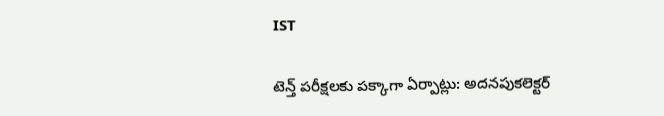IST

టెన్త్ పరీక్షలకు పక్కాగా ఏర్పాట్లు: అదనపుకలెక్టర్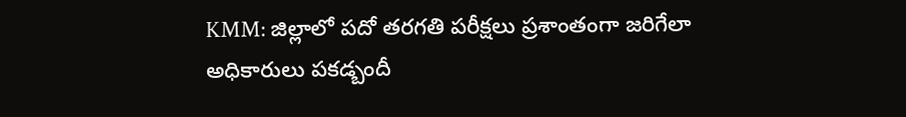KMM: జిల్లాలో పదో తరగతి పరీక్షలు ప్రశాంతంగా జరిగేలా అధికారులు పకడ్బందీ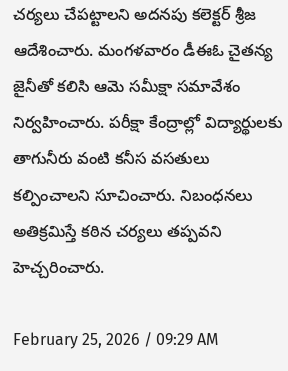చర్యలు చేపట్టాలని అదనపు కలెక్టర్ శ్రీజ ఆదేశించారు. మంగళవారం డీఈఓ చైతన్య జైనీతో కలిసి ఆమె సమీక్షా సమావేశం నిర్వహించారు. పరీక్షా కేంద్రాల్లో విద్యార్థులకు తాగునీరు వంటి కనీస వసతులు కల్పించాలని సూచించారు. నిబంధనలు అతిక్రమిస్తే కఠిన చర్యలు తప్పవని హెచ్చరించారు.

February 25, 2026 / 09:29 AM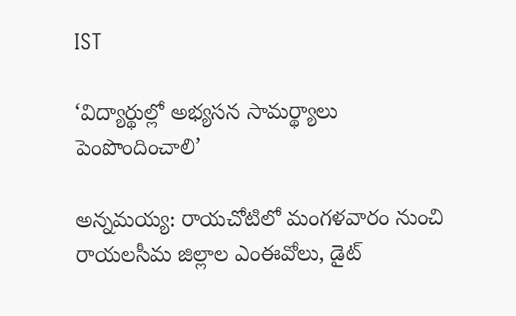IST

‘విద్యార్థుల్లో అభ్యసన సామర్థ్యాలు పెంపొందించాలి’

అన్నమయ్య: రాయచోటిలో మంగళవారం నుంచి రాయలసీమ జిల్లాల ఎంఈవోలు, డైట్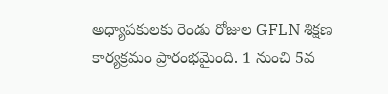అధ్యాపకులకు రెండు రోజుల GFLN శిక్షణ కార్యక్రమం ప్రారంభమైంది. 1 నుంచి 5వ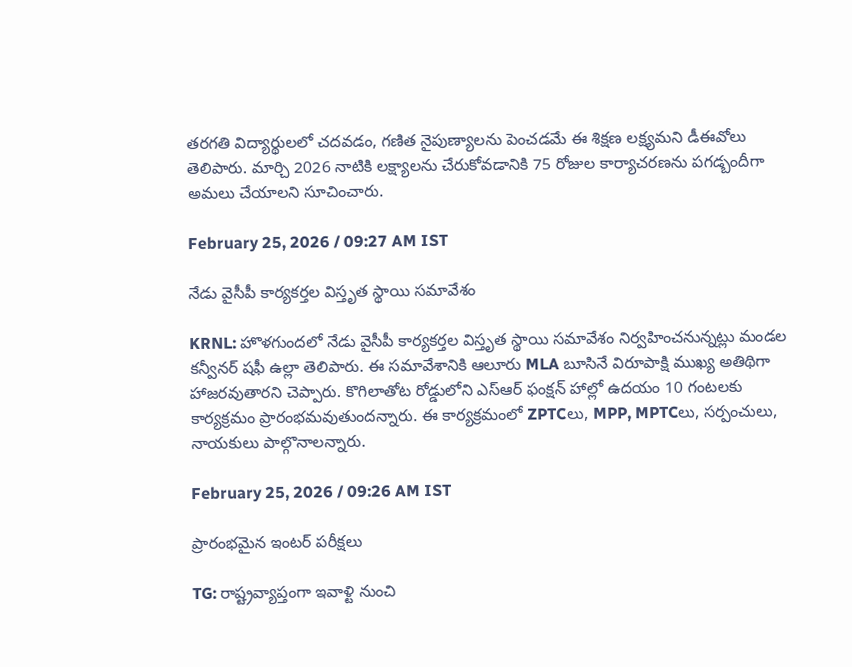తరగతి విద్యార్థులలో చదవడం, గణిత నైపుణ్యాలను పెంచడమే ఈ శిక్షణ లక్ష్యమని డీఈవోలు తెలిపారు. మార్చి 2026 నాటికి లక్ష్యాలను చేరుకోవడానికి 75 రోజుల కార్యాచరణను పగడ్బందీగా అమలు చేయాలని సూచించారు.

February 25, 2026 / 09:27 AM IST

నేడు వైసీపీ కార్యకర్తల విస్తృత స్థాయి సమావేశం

KRNL: హొళగుందలో నేడు వైసీపీ కార్యకర్తల విస్తృత స్థాయి సమావేశం నిర్వహించనున్నట్లు మండల కన్వీనర్ షఫీ ఉల్లా తెలిపారు. ఈ సమావేశానికి ఆలూరు MLA బూసినే విరూపాక్షి ముఖ్య అతిథిగా హాజరవుతారని చెప్పారు. కొగిలాతోట రోడ్డులోని ఎస్ఆర్ ఫంక్షన్ హాల్లో ఉదయం 10 గంటలకు కార్యక్రమం ప్రారంభమవుతుందన్నారు. ఈ కార్యక్రమంలో ZPTCలు, MPP, MPTCలు, సర్పంచులు, నాయకులు పాల్గొనాలన్నారు.

February 25, 2026 / 09:26 AM IST

ప్రారంభమైన ఇంటర్‌ పరీక్షలు

TG: రాష్ట్రవ్యాప్తంగా ఇవాళ్టి నుంచి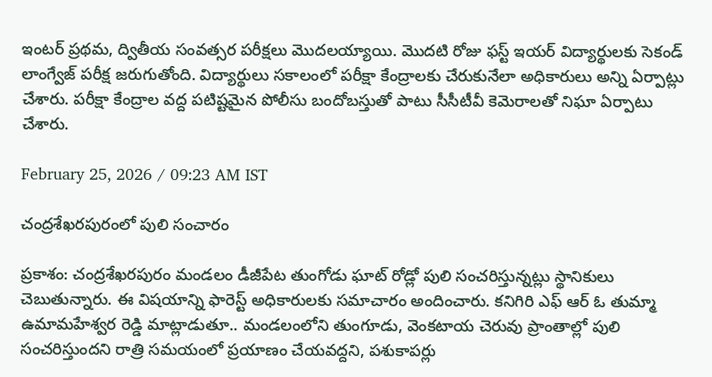ఇంటర్ ప్రథమ, ద్వితీయ సంవత్సర పరీక్షలు మొదలయ్యాయి. మొదటి రోజు ఫస్ట్ ఇయర్ విద్యార్థులకు సెకండ్ లాంగ్వేజ్ పరీక్ష జరుగుతోంది. విద్యార్థులు సకాలంలో పరీక్షా కేంద్రాలకు చేరుకునేలా అధికారులు అన్ని ఏర్పాట్లు చేశారు. పరీక్షా కేంద్రాల వద్ద పటిష్టమైన పోలీసు బందోబస్తుతో పాటు సీసీటీవీ కెమెరాలతో నిఘా ఏర్పాటు చేశారు.

February 25, 2026 / 09:23 AM IST

చంద్రశేఖరపురంలో పులి సంచారం

ప్రకాశం: చంద్రశేఖరపురం మండలం డీజీపేట తుంగోడు ఘాట్ రోడ్లో పులి సంచరిస్తున్నట్లు స్థానికులు చెబుతున్నారు. ఈ విషయాన్ని ఫారెస్ట్ అధికారులకు సమాచారం అందించారు. కనిగిరి ఎఫ్ ఆర్ ఓ తుమ్మా ఉమామహేశ్వర రెడ్డి మాట్లాడుతూ.. మండలంలోని తుంగూడు, వెంకటాయ చెరువు ప్రాంతాల్లో పులి సంచరిస్తుందని రాత్రి సమయంలో ప్రయాణం చేయవద్దని, పశుకాపర్లు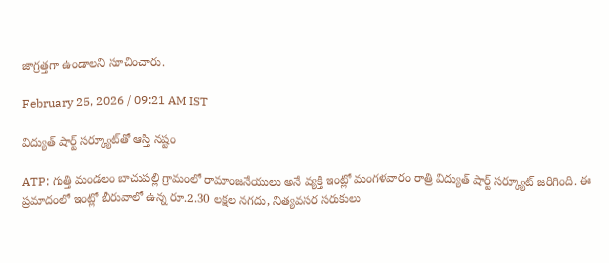జాగ్రత్తగా ఉండాలని సూచించారు.

February 25, 2026 / 09:21 AM IST

విద్యుత్ షార్ట్ సర్క్యూట్‌తో ఆస్తి నష్టం

ATP: గుత్తి మండలం బాచుపల్లి గ్రామంలో రామాంజనేయులు అనే వ్యక్తి ఇంట్లో మంగళవారం రాత్రి విద్యుత్ షార్ట్ సర్క్యూట్ జరిగింది. ఈ ప్రమాదంలో ఇంట్లో బీరువాలో ఉన్న రూ.2.30 లక్షల నగదు, నిత్యవసర సరుకులు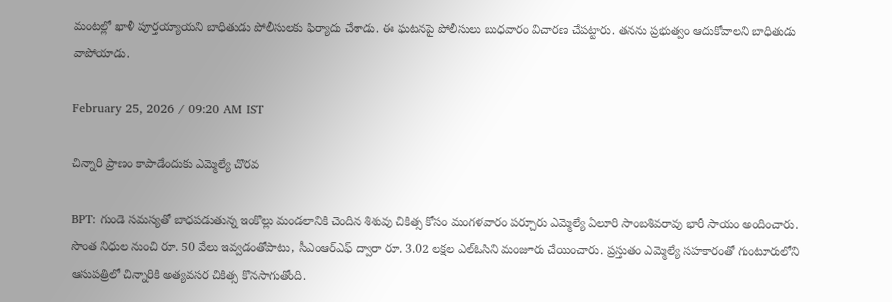మంటల్లో ఖాళీ పూర్తయ్యాయని బాధితుడు పోలీసులకు ఫిర్యాదు చేశాడు. ఈ ఘటనపై పోలీసులు బుధవారం విచారణ చేపట్టారు. తనను ప్రభుత్వం ఆదుకోవాలని బాధితుడు వాపోయాడు.

February 25, 2026 / 09:20 AM IST

చిన్నారి ప్రాణం కాపాడేందుకు ఎమ్మెల్యే చొరవ

BPT: గుండె సమస్యతో బాధపడుతున్న ఇంకొల్లు మండలానికి చెందిన శిశువు చికిత్స కోసం మంగళవారం పర్చూరు ఎమ్మెల్యే ఏలూరి సాంబశివరావు భారీ సాయం అందించారు. సొంత నిధుల నుంచి రూ. 50 వేలు ఇవ్వడంతోపాటు, సీఎంఆర్‌ఎఫ్ ద్వారా రూ. 3.02 లక్షల ఎల్ఓసిని మంజూరు చేయించారు. ప్రస్తుతం ఎమ్మెల్యే సహకారంతో గుంటూరులోని ఆసుపత్రిలో చిన్నారికి అత్యవసర చికిత్స కొనసాగుతోంది.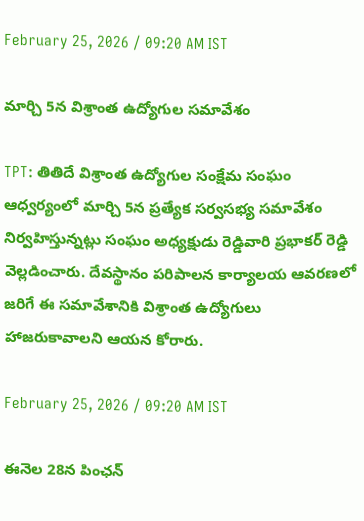February 25, 2026 / 09:20 AM IST

మార్చి 5న విశ్రాంత ఉద్యోగుల సమావేశం

TPT: తితిదే విశ్రాంత ఉద్యోగుల సంక్షేమ సంఘం ఆధ్వర్యంలో మార్చి 5న ప్రత్యేక సర్వసభ్య సమావేశం నిర్వహిస్తున్నట్లు సంఘం అధ్యక్షుడు రెడ్డివారి ప్రభాకర్ రెడ్డి వెల్లడించారు. దేవస్థానం పరిపాలన కార్యాలయ ఆవరణలో జరిగే ఈ సమావేశానికి విశ్రాంత ఉద్యోగులు హాజరుకావాలని ఆయన కోరారు.

February 25, 2026 / 09:20 AM IST

ఈనెల 28న పింఛన్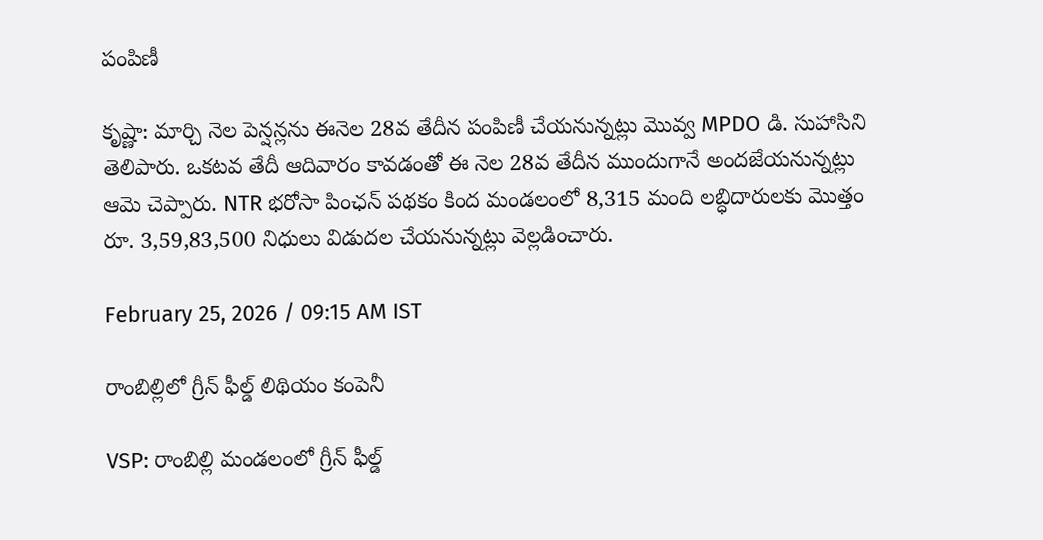పంపిణీ

కృష్ణా: మార్చి నెల పెన్షన్లను ఈనెల 28వ తేదీన పంపిణీ చేయనున్నట్లు మొవ్వ MPDO డి. సుహాసిని తెలిపారు. ఒకటవ తేదీ ఆదివారం కావడంతో ఈ నెల 28వ తేదీన ముందుగానే అందజేయనున్నట్లు ఆమె చెప్పారు. NTR భరోసా పింఛన్ పథకం కింద మండలంలో 8,315 మంది లబ్ధిదారులకు మొత్తం రూ. 3,59,83,500 నిధులు విడుదల చేయనున్నట్లు వెల్లడించారు.

February 25, 2026 / 09:15 AM IST

రాంబిల్లిలో గ్రీన్ ఫీల్డ్ లిథియం కంపెనీ

VSP: రాంబిల్లి మండలంలో గ్రీన్ ఫీల్డ్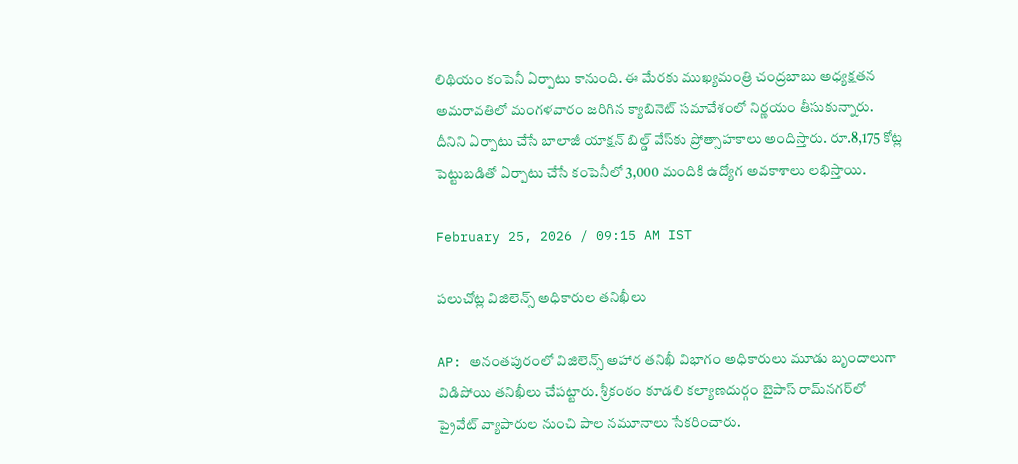లిథియం కంపెనీ ఏర్పాటు కానుంది. ఈ మేరకు ముఖ్యమంత్రి చంద్రబాబు అధ్యక్షతన అమరావతిలో మంగళవారం జరిగిన క్యాబినెట్ సమావేశంలో నిర్ణయం తీసుకున్నారు. దీనిని ఏర్పాటు చేసే బాలాజీ యాక్షన్ బిల్డ్ వేస్‌కు ప్రోత్సాహకాలు అందిస్తారు. రూ.8,175 కోట్ల పెట్టుబడితో ఏర్పాటు చేసే కంపెనీలో 3,000 మందికి ఉద్యోగ అవకాశాలు లభిస్తాయి.

February 25, 2026 / 09:15 AM IST

పలుచోట్ల విజిలెన్స్ అధికారుల తనిఖీలు

AP: అనంతపురంలో విజిలెన్స్ అహార తనిఖీ విభాగం అధికారులు మూడు బృందాలుగా విడిపోయి తనిఖీలు చేపట్టారు. శ్రీకంఠం కూడలి కల్యాణదుర్గం బైపాస్ రామ్‌నగర్‌లో ప్రైవేట్ వ్యాపారుల నుంచి పాల నమూనాలు సేకరించారు.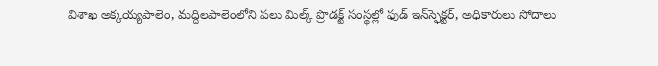విశాఖ అక్కయ్యపాలెం, మద్దిలపాలెంలోని పలు మిల్క్ ప్రొడక్ట్ సంస్థల్లో ఫుడ్ ఇన్‌స్ఫెక్టర్, అధికారులు సోదాలు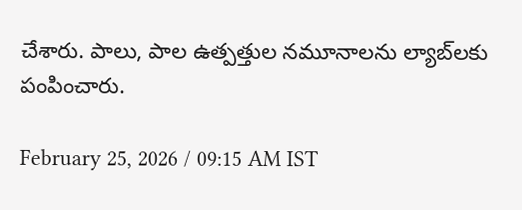చేశారు. పాలు, పాల ఉత్పత్తుల నమూనాలను ల్యాబ్‌లకు పంపించారు.

February 25, 2026 / 09:15 AM IST